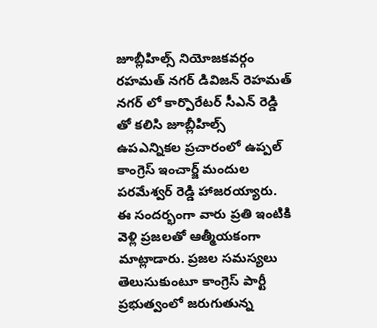జూబ్లీహిల్స్ నియోజకవర్గం రహమత్ నగర్ డివిజన్ రెహమత్ నగర్ లో కార్పొరేటర్ సీఎన్ రెడ్డి తో కలిసి జూబ్లీహిల్స్ ఉపఎన్నికల ప్రచారంలో ఉప్పల్ కాంగ్రెస్ ఇంచార్జ్ మందుల పరమేశ్వర్ రెడ్డి హాజరయ్యారు. ఈ సందర్భంగా వారు ప్రతి ఇంటికి వెళ్లి ప్రజలతో ఆత్మీయకంగా మాట్లాడారు. ప్రజల సమస్యలు తెలుసుకుంటూ కాంగ్రెస్ పార్టీ ప్రభుత్వంలో జరుగుతున్న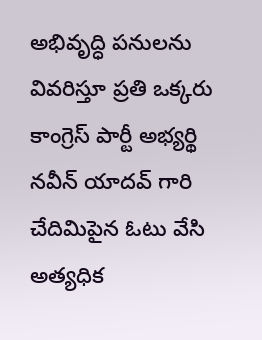అభివృద్ధి పనులను వివరిస్తూ ప్రతి ఒక్కరు కాంగ్రెస్ పార్టీ అభ్యర్థి నవీన్ యాదవ్ గారి చేదిమిపైన ఓటు వేసి అత్యధిక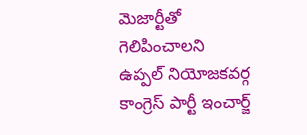మెజార్టీతో గెలిపించాలని ఉప్పల్ నియోజకవర్గ కాంగ్రెస్ పార్టీ ఇంచార్జ్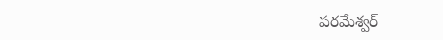పరమేశ్వర్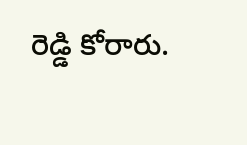రెడ్డి కోరారు.